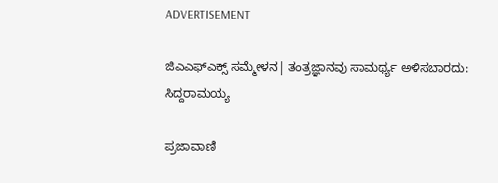ADVERTISEMENT

ಜಿಎಎಫ್‌ಎಕ್ಸ್ ಸಮ್ಮೇಳನ| ತಂತ್ರಜ್ಞಾನವು ಸಾಮರ್ಥ್ಯ ಅಳಿಸಬಾರದು: ಸಿದ್ದರಾಮಯ್ಯ

ಪ್ರಜಾವಾಣಿ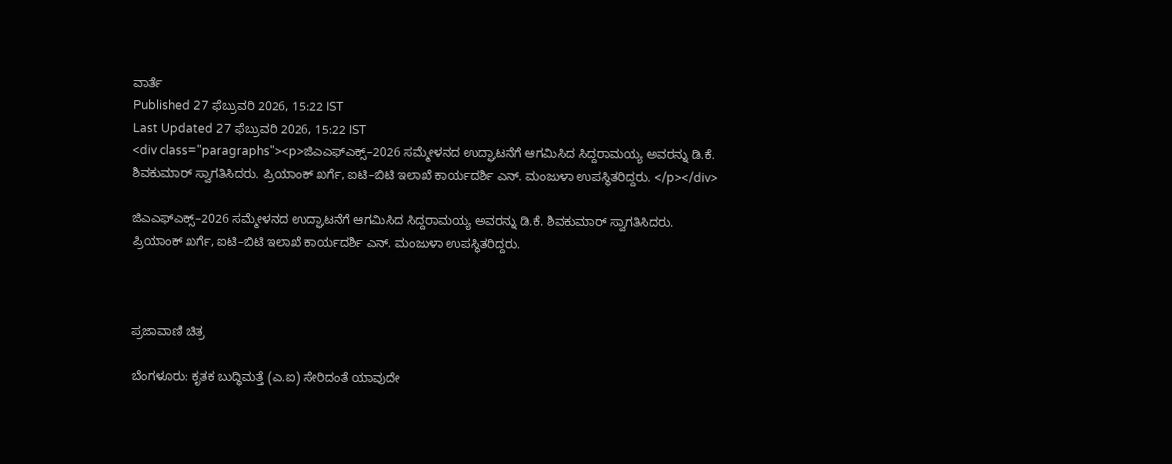ವಾರ್ತೆ
Published 27 ಫೆಬ್ರುವರಿ 2026, 15:22 IST
Last Updated 27 ಫೆಬ್ರುವರಿ 2026, 15:22 IST
<div class="paragraphs"><p>ಜಿಎಎಫ್‌ಎಕ್ಸ್‌–2026 ಸಮ್ಮೇಳನದ ಉದ್ಘಾಟನೆಗೆ ಆಗಮಿಸಿದ ಸಿದ್ದರಾಮಯ್ಯ ಅವರನ್ನು ಡಿ.ಕೆ. ಶಿವಕುಮಾರ್‌ ಸ್ವಾಗತಿಸಿದರು. ಪ್ರಿಯಾಂಕ್ ಖರ್ಗೆ, ಐಟಿ–ಬಿಟಿ ಇಲಾಖೆ ಕಾರ್ಯದರ್ಶಿ ಎನ್. ಮಂಜುಳಾ ಉಪಸ್ಥಿತರಿದ್ದರು. </p></div>

ಜಿಎಎಫ್‌ಎಕ್ಸ್‌–2026 ಸಮ್ಮೇಳನದ ಉದ್ಘಾಟನೆಗೆ ಆಗಮಿಸಿದ ಸಿದ್ದರಾಮಯ್ಯ ಅವರನ್ನು ಡಿ.ಕೆ. ಶಿವಕುಮಾರ್‌ ಸ್ವಾಗತಿಸಿದರು. ಪ್ರಿಯಾಂಕ್ ಖರ್ಗೆ, ಐಟಿ–ಬಿಟಿ ಇಲಾಖೆ ಕಾರ್ಯದರ್ಶಿ ಎನ್. ಮಂಜುಳಾ ಉಪಸ್ಥಿತರಿದ್ದರು.



ಪ್ರಜಾವಾಣಿ ಚಿತ್ರ

ಬೆಂಗಳೂರು: ಕೃತಕ ಬುದ್ಧಿಮತ್ತೆ (ಎ.ಐ) ಸೇರಿದಂತೆ ಯಾವುದೇ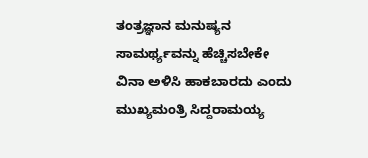ತಂತ್ರಜ್ಞಾನ ಮನುಷ್ಯನ ಸಾಮರ್ಥ್ಯವನ್ನು ಹೆಚ್ಚಿಸಬೇಕೇ ವಿನಾ ಅಳಿಸಿ ಹಾಕಬಾರದು ಎಂದು ಮುಖ್ಯಮಂತ್ರಿ ಸಿದ್ದರಾಮಯ್ಯ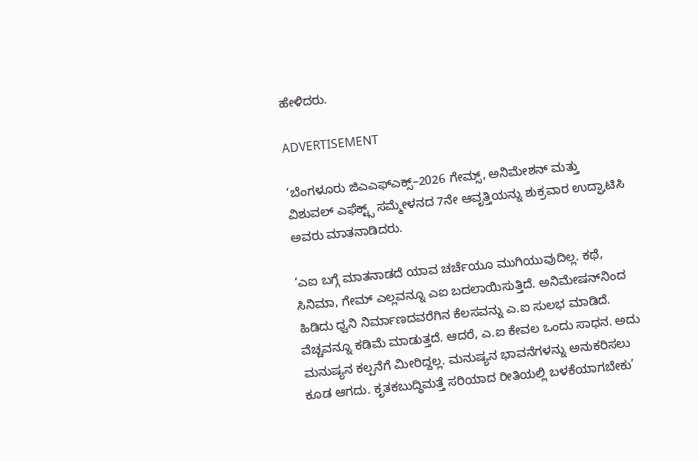ಹೇಳಿದರು.

ADVERTISEMENT

‘ಬೆಂಗಳೂರು ಜಿಎಎಫ್‌ಎಕ್ಸ್‌–2026 ಗೇಮ್ಸ್, ಅನಿಮೇಶನ್ ಮತ್ತು ವಿಶುವಲ್ ಎಫೆಕ್ಟ್ಸ್ ಸಮ್ಮೇಳನದ 7ನೇ ಆವೃತ್ತಿಯನ್ನು ಶುಕ್ರವಾರ ಉದ್ಘಾಟಿಸಿ ಅವರು ಮಾತನಾಡಿದರು.

‘ಎಐ ಬಗ್ಗೆ ಮಾತನಾಡದೆ ಯಾವ ಚರ್ಚೆಯೂ ಮುಗಿಯುವುದಿಲ್ಲ. ಕಥೆ, ಸಿನಿಮಾ, ಗೇಮ್ ಎಲ್ಲವನ್ನೂ ಎಐ ಬದಲಾಯಿಸುತ್ತಿದೆ. ಅನಿಮೇಷನ್‌ನಿಂದ ಹಿಡಿದು ಧ್ವನಿ ನಿರ್ಮಾಣದವರೆಗಿನ ಕೆಲಸವನ್ನು ಎ.ಐ ಸುಲಭ ಮಾಡಿದೆ. ವೆಚ್ಚವನ್ನೂ ಕಡಿಮೆ ಮಾಡುತ್ತದೆ. ಆದರೆ, ಎ.ಐ ಕೇವಲ ಒಂದು ಸಾಧನ. ಅದು ಮನುಷ್ಯನ ಕಲ್ಪನೆಗೆ ಮೀರಿದ್ದಲ್ಲ. ಮನುಷ್ಯನ ಭಾವನೆಗಳನ್ನು ಅನುಕರಿಸಲು ಕೂಡ ಆಗದು. ಕೃತಕಬುದ್ಧಿಮತ್ತೆ ಸರಿಯಾದ ರೀತಿಯಲ್ಲಿ ಬಳಕೆಯಾಗಬೇಕು’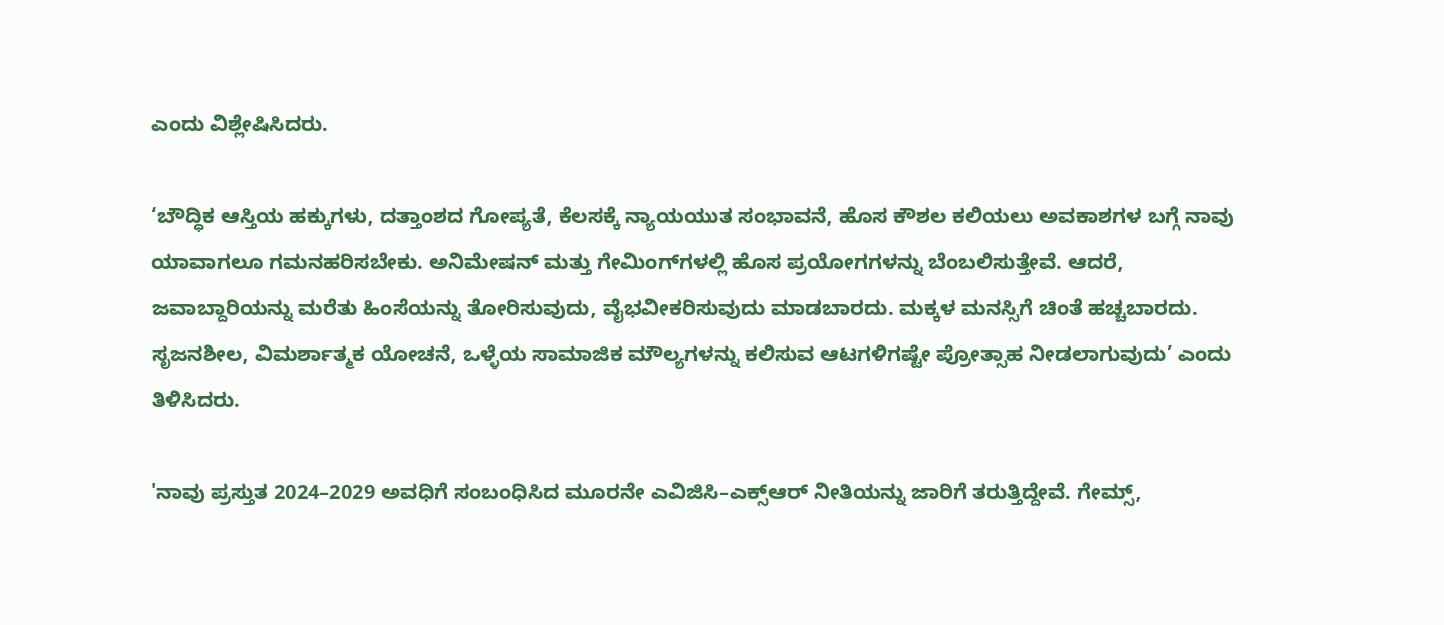ಎಂದು ವಿಶ್ಲೇಷಿಸಿದರು.

‘ಬೌದ್ಧಿಕ ಆಸ್ತಿಯ ಹಕ್ಕುಗಳು, ದತ್ತಾಂಶದ ಗೋಪ್ಯತೆ, ಕೆಲಸಕ್ಕೆ ನ್ಯಾಯಯುತ ಸಂಭಾವನೆ, ಹೊಸ ಕೌಶಲ ಕಲಿಯಲು ಅವಕಾಶಗಳ ಬಗ್ಗೆ ನಾವು ಯಾವಾಗಲೂ ಗಮನಹರಿಸಬೇಕು. ಅನಿಮೇಷನ್ ಮತ್ತು ಗೇಮಿಂಗ್‌ಗಳಲ್ಲಿ ಹೊಸ ಪ್ರಯೋಗಗಳನ್ನು ಬೆಂಬಲಿಸುತ್ತೇವೆ. ಆದರೆ, ಜವಾಬ್ದಾರಿಯನ್ನು ಮರೆತು ಹಿಂಸೆಯನ್ನು ತೋರಿಸುವುದು, ವೈಭವೀಕರಿಸುವುದು ಮಾಡಬಾರದು. ಮಕ್ಕಳ ಮನಸ್ಸಿಗೆ ಚಿಂತೆ ಹಚ್ಚಬಾರದು. ಸೃಜನಶೀಲ, ವಿಮರ್ಶಾತ್ಮಕ ಯೋಚನೆ, ಒಳ್ಳೆಯ ಸಾಮಾಜಿಕ ಮೌಲ್ಯಗಳನ್ನು ಕಲಿಸುವ ಆಟಗಳಿಗಷ್ಟೇ ಪ್ರೋತ್ಸಾಹ ನೀಡಲಾಗುವುದು’ ಎಂದು ತಿಳಿಸಿದರು.

'ನಾವು ಪ್ರಸ್ತುತ 2024–2029 ಅವಧಿಗೆ ಸಂಬಂಧಿಸಿದ ಮೂರನೇ ಎವಿಜಿಸಿ–ಎಕ್ಸ್‌ಆರ್‌ ನೀತಿಯನ್ನು ಜಾರಿಗೆ ತರುತ್ತಿದ್ದೇವೆ. ಗೇಮ್ಸ್,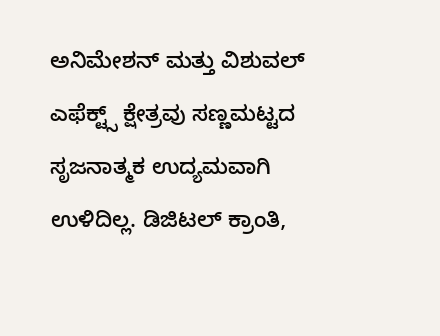ಅನಿಮೇಶನ್ ಮತ್ತು ವಿಶುವಲ್ ಎಫೆಕ್ಟ್ಸ್ ಕ್ಷೇತ್ರವು ಸಣ್ಣಮಟ್ಟದ ಸೃಜನಾತ್ಮಕ ಉದ್ಯಮವಾಗಿ ಉಳಿದಿಲ್ಲ. ಡಿಜಿಟಲ್ ಕ್ರಾಂತಿ,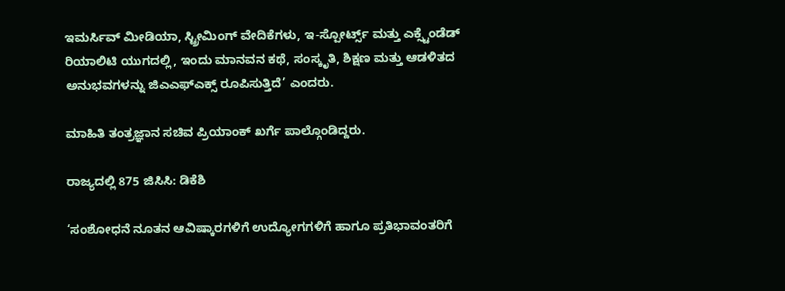ಇಮರ್ಸಿವ್ ಮೀಡಿಯಾ, ಸ್ಟ್ರೀಮಿಂಗ್ ವೇದಿಕೆಗಳು, ಇ-ಸ್ಪೋರ್ಟ್ಸ್ ಮತ್ತು ಎಕ್ಸ್ಟೆಂಡೆಡ್ ರಿಯಾಲಿಟಿ ಯುಗದಲ್ಲಿ, ಇಂದು ಮಾನವನ ಕಥೆ, ಸಂಸ್ಕೃತಿ, ಶಿಕ್ಷಣ ಮತ್ತು ಆಡಳಿತದ ಅನುಭವಗಳನ್ನು ಜಿಎಎಫ್‌ಎಕ್ಸ್‌ ರೂಪಿಸುತ್ತಿದೆ’ ಎಂದರು.

ಮಾಹಿತಿ ತಂತ್ರಜ್ಞಾನ ಸಚಿವ ಪ್ರಿಯಾಂಕ್‌ ಖರ್ಗೆ ಪಾಲ್ಗೊಂಡಿದ್ದರು.

ರಾಜ್ಯದಲ್ಲಿ 875 ಜಿಸಿಸಿ: ಡಿಕೆಶಿ

‘ಸಂಶೋಧನೆ ನೂತನ ಆವಿಷ್ಕಾರಗಳಿಗೆ ಉದ್ಯೋಗಗಳಿಗೆ ಹಾಗೂ ಪ್ರತಿಭಾವಂತರಿಗೆ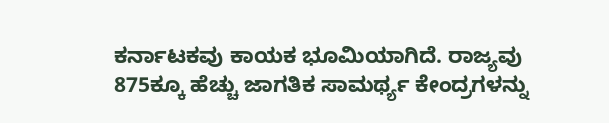ಕರ್ನಾಟಕವು ಕಾಯಕ ಭೂಮಿಯಾಗಿದೆ. ರಾಜ್ಯವು 875ಕ್ಕೂ ಹೆಚ್ಚು ಜಾಗತಿಕ ಸಾಮರ್ಥ್ಯ ಕೇಂದ್ರಗಳನ್ನು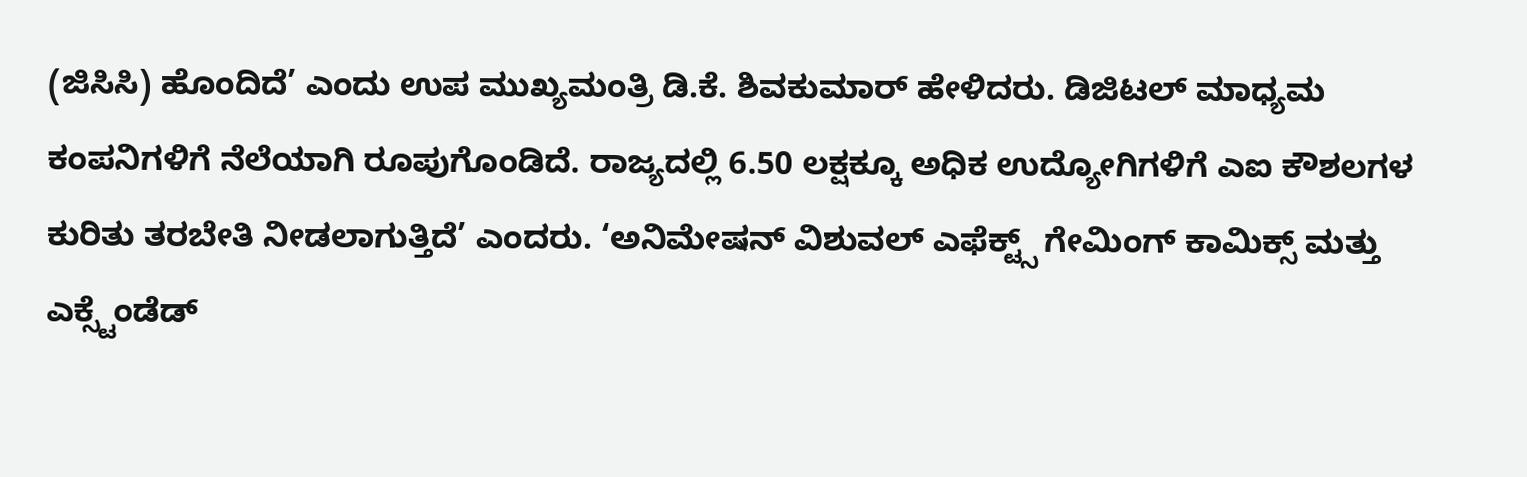(ಜಿಸಿಸಿ) ಹೊಂದಿದೆ’ ಎಂದು ಉಪ ಮುಖ್ಯಮಂತ್ರಿ ಡಿ.ಕೆ. ಶಿವಕುಮಾರ್‌ ಹೇಳಿದರು. ಡಿಜಿಟಲ್ ಮಾಧ್ಯಮ ಕಂಪನಿಗಳಿಗೆ ನೆಲೆಯಾಗಿ ರೂಪುಗೊಂಡಿದೆ. ರಾಜ್ಯದಲ್ಲಿ 6.50 ಲಕ್ಷಕ್ಕೂ ಅಧಿಕ ಉದ್ಯೋಗಿಗಳಿಗೆ ಎಐ ಕೌಶಲಗಳ ಕುರಿತು ತರಬೇತಿ ನೀಡಲಾಗುತ್ತಿದೆ’ ಎಂದರು. ‘ಅನಿಮೇಷನ್ ವಿಶುವಲ್ ಎಫೆಕ್ಟ್ಸ್ ಗೇಮಿಂಗ್ ಕಾಮಿಕ್ಸ್ ಮತ್ತು ಎಕ್ಸ್ಟೆಂಡೆಡ್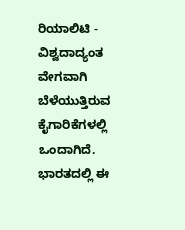ರಿಯಾಲಿಟಿ - ವಿಶ್ವದಾದ್ಯಂತ ವೇಗವಾಗಿ ಬೆಳೆಯುತ್ತಿರುವ ಕೈಗಾರಿಕೆಗಳಲ್ಲಿ ಒಂದಾಗಿದೆ. ಭಾರತದಲ್ಲಿ ಈ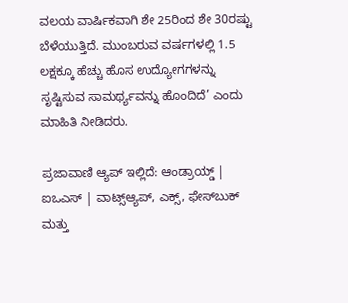ವಲಯ ವಾರ್ಷಿಕವಾಗಿ ಶೇ 25ರಿಂದ ಶೇ 30ರಷ್ಟು ಬೆಳೆಯುತ್ತಿದೆ. ಮುಂಬರುವ ವರ್ಷಗಳಲ್ಲಿ 1.5 ಲಕ್ಷಕ್ಕೂ ಹೆಚ್ಚು ಹೊಸ ಉದ್ಯೋಗಗಳನ್ನು ಸೃಷ್ಟಿಸುವ ಸಾಮರ್ಥ್ಯವನ್ನು ಹೊಂದಿದೆ’ ಎಂದು ಮಾಹಿತಿ ನೀಡಿದರು.

ಪ್ರಜಾವಾಣಿ ಆ್ಯಪ್ ಇಲ್ಲಿದೆ: ಆಂಡ್ರಾಯ್ಡ್ | ಐಒಎಸ್ | ವಾಟ್ಸ್ಆ್ಯಪ್, ಎಕ್ಸ್, ಫೇಸ್‌ಬುಕ್ ಮತ್ತು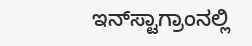ಇನ್‌ಸ್ಟಾಗ್ರಾಂನಲ್ಲಿ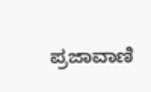ಪ್ರಜಾವಾಣಿ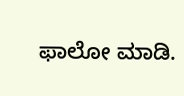ಫಾಲೋ ಮಾಡಿ.